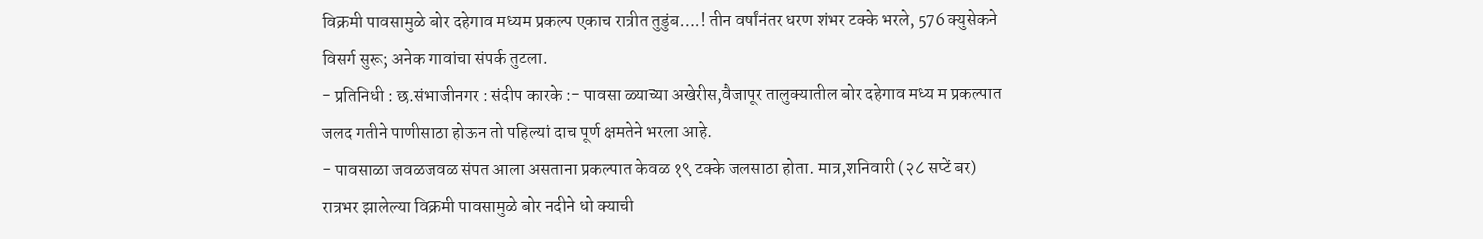विक्रमी पावसामुळे बोर दहेगाव मध्यम प्रकल्प एकाच रात्रीत तुडुंब….! तीन वर्षांनंतर धरण शंभर टक्के भरले, 576 क्युसेकने विसर्ग सुरू; अनेक गावांचा संपर्क तुटला.
- प्रतिनिधी : छ.संभाजीनगर : संदीप कारके :- पावसा ळ्याच्या अखेरीस,वैजापूर तालुक्यातील बोर दहेगाव मध्य म प्रकल्पात जलद गतीने पाणीसाठा होऊन तो पहिल्यां दाच पूर्ण क्षमतेने भरला आहे.
- पावसाळा जवळजवळ संपत आला असताना प्रकल्पात केवळ १९ टक्के जलसाठा होता. मात्र,शनिवारी (२८ सप्टें बर) रात्रभर झालेल्या विक्रमी पावसामुळे बोर नदीने धो क्याची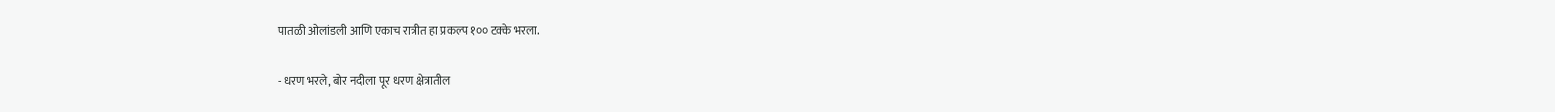पातळी ओलांडली आणि एकाच रात्रीत हा प्रकल्प १०० टक्के भरला.

- धरण भरले, बोर नदीला पूर धरण क्षेत्रातील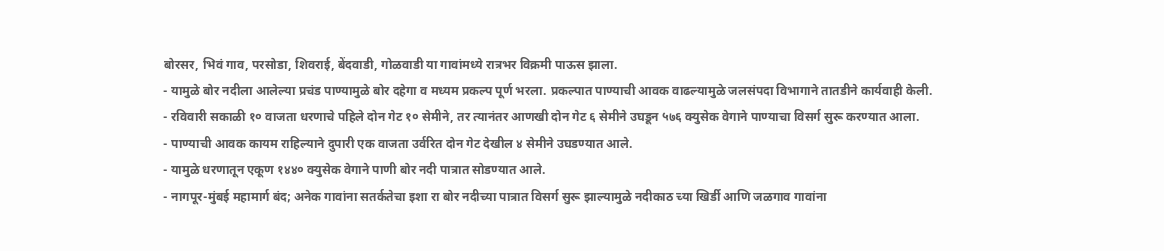बोरसर, भिवं गाव, परसोडा, शिवराई, बेंदवाडी, गोळवाडी या गावांमध्ये रात्रभर विक्रमी पाऊस झाला.
- यामुळे बोर नदीला आलेल्या प्रचंड पाण्यामुळे बोर दहेगा व मध्यम प्रकल्प पूर्ण भरला. प्रकल्पात पाण्याची आवक वाढल्यामुळे जलसंपदा विभागाने तातडीने कार्यवाही केली.
- रविवारी सकाळी १० वाजता धरणाचे पहिले दोन गेट १० सेमीने, तर त्यानंतर आणखी दोन गेट ६ सेमीने उघडून ५७६ क्युसेक वेगाने पाण्याचा विसर्ग सुरू करण्यात आला.
- पाण्याची आवक कायम राहिल्याने दुपारी एक वाजता उर्वरित दोन गेट देखील ४ सेमीने उघडण्यात आले.
- यामुळे धरणातून एकूण १४४० क्युसेक वेगाने पाणी बोर नदी पात्रात सोडण्यात आले.
- नागपूर-मुंबई महामार्ग बंद; अनेक गावांना सतर्कतेचा इशा रा बोर नदीच्या पात्रात विसर्ग सुरू झाल्यामुळे नदीकाठ च्या खिर्डी आणि जळगाव गावांना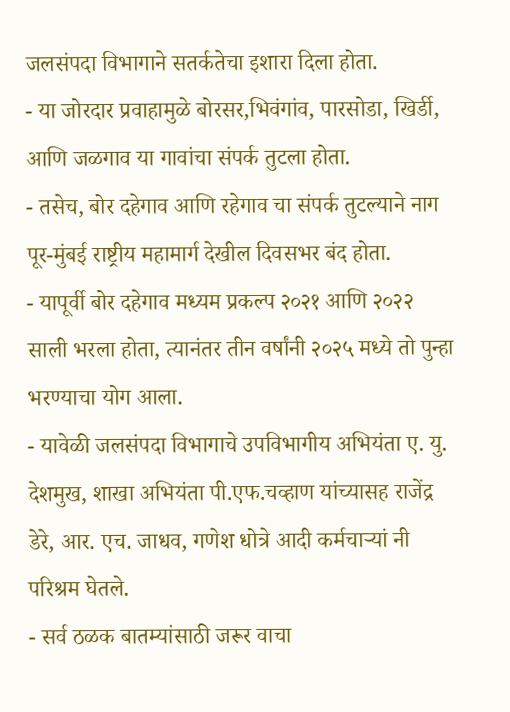जलसंपदा विभागाने सतर्कतेचा इशारा दिला होता.
- या जोरदार प्रवाहामुळे बोरसर,भिवंगांव, पारसोडा, खिर्डी, आणि जळगाव या गावांचा संपर्क तुटला होता.
- तसेच, बोर दहेगाव आणि रहेगाव चा संपर्क तुटल्याने नाग पूर-मुंबई राष्ट्रीय महामार्ग देखील दिवसभर बंद होता.
- यापूर्वी बोर दहेगाव मध्यम प्रकल्प २०२१ आणि २०२२ साली भरला होता, त्यानंतर तीन वर्षांनी २०२५ मध्ये तो पुन्हा भरण्याचा योग आला.
- यावेळी जलसंपदा विभागाचे उपविभागीय अभियंता ए. यु. देशमुख, शाखा अभियंता पी.एफ.चव्हाण यांच्यासह राजेंद्र डेरे, आर. एच. जाधव, गणेश धोत्रे आदी कर्मचाऱ्यां नी परिश्रम घेतले.
- सर्व ठळक बातम्यांसाठी जरूर वाचा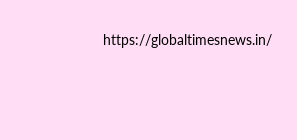https://globaltimesnews.in/